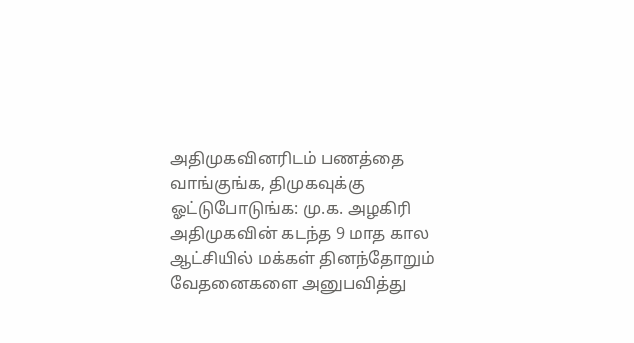அதிமுகவினரிடம் பணத்தை வாங்குங்க, திமுகவுக்கு ஓட்டுபோடுங்க: மு.க. அழகிரி
அதிமுகவின் கடந்த 9 மாத கால ஆட்சியில் மக்கள் தினந்தோறும் வேதனைகளை அனுபவித்து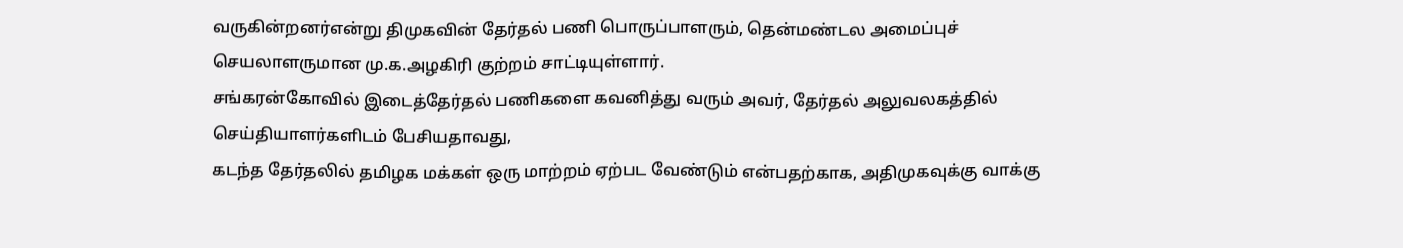வருகின்றனர்என்று திமுகவின் தேர்தல் பணி பொருப்பாளரும், தென்மண்டல அமைப்புச் செயலாளருமான மு.க.அழகிரி குற்றம் சாட்டியுள்ளார்.
சங்கரன்கோவில் இடைத்தேர்தல் பணிகளை கவனித்து வரும் அவர், தேர்தல் அலுவலகத்தில் செய்தியாளர்களிடம் பேசியதாவது,
கடந்த தேர்தலில் தமிழக மக்கள் ஒரு மாற்றம் ஏற்பட வேண்டும் என்பதற்காக, அதிமுகவுக்கு வாக்கு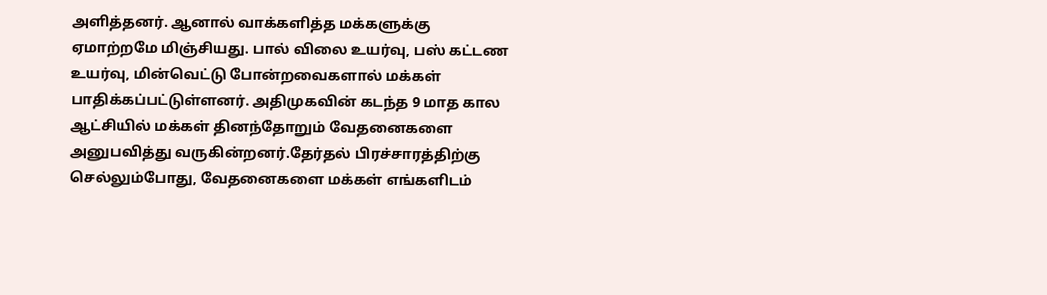அளித்தனர். ஆனால் வாக்களித்த மக்களுக்கு ஏமாற்றமே மிஞ்சியது. பால் விலை உயர்வு, பஸ் கட்டண உயர்வு, மின்வெட்டு போன்றவைகளால் மக்கள் பாதிக்கப்பட்டுள்ளனர். அதிமுகவின் கடந்த 9 மாத கால ஆட்சியில் மக்கள் தினந்தோறும் வேதனைகளை அனுபவித்து வருகின்றனர்.தேர்தல் பிரச்சாரத்திற்கு செல்லும்போது, வேதனைகளை மக்கள் எங்களிடம்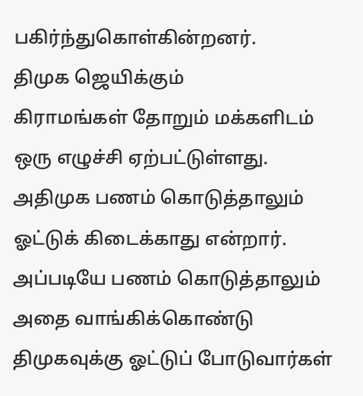பகிர்ந்துகொள்கின்றனர்.
திமுக ஜெயிக்கும்
கிராமங்கள் தோறும் மக்களிடம் ஒரு எழுச்சி ஏற்பட்டுள்ளது. அதிமுக பணம் கொடுத்தாலும் ஓட்டுக் கிடைக்காது என்றார். அப்படியே பணம் கொடுத்தாலும் அதை வாங்கிக்கொண்டு திமுகவுக்கு ஓட்டுப் போடுவார்கள்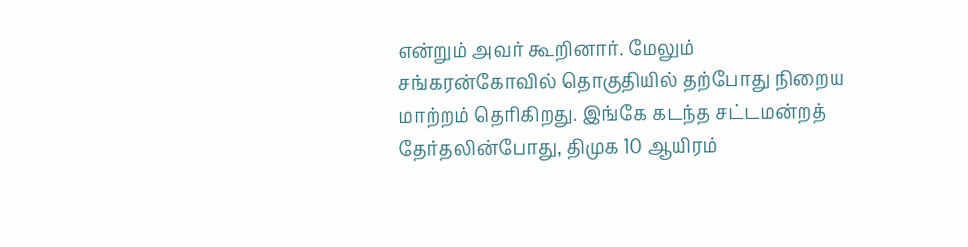என்றும் அவர் கூறினார். மேலும் சங்கரன்கோவில் தொகுதியில் தற்போது நிறைய மாற்றம் தெரிகிறது. இங்கே கடந்த சட்டமன்றத் தேர்தலின்போது, திமுக 10 ஆயிரம்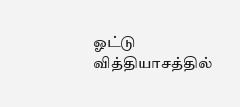ஓட்டு வித்தியாசத்தில்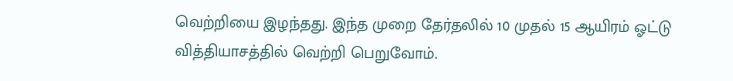வெற்றியை இழந்தது. இந்த முறை தேர்தலில் 10 முதல் 15 ஆயிரம் ஓட்டு வித்தியாசத்தில் வெற்றி பெறுவோம்.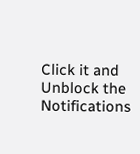Click it and Unblock the Notifications